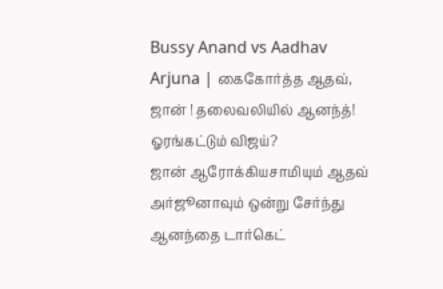Bussy Anand vs Aadhav Arjuna | கைகோர்த்த ஆதவ், ஜான் ! தலைவலியில் ஆனந்த்! ஓரங்கட்டும் விஜய்?
ஜான் ஆரோக்கியசாமியும் ஆதவ் அர்ஜூனாவும் ஒன்று சேர்ந்து ஆனந்தை டார்கெட்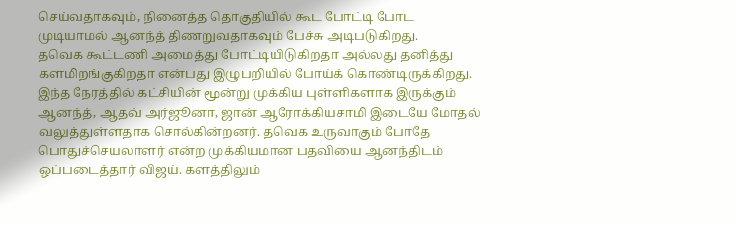செய்வதாகவும், நினைத்த தொகுதியில் கூட போட்டி போட முடியாமல் ஆனந்த் திணறுவதாகவும் பேச்சு அடிபடுகிறது.
தவெக கூட்டணி அமைத்து போட்டியிடுகிறதா அல்லது தனித்து களமிறங்குகிறதா என்பது இழுபறியில் போய்க் கொண்டிருக்கிறது. இந்த நேரத்தில் கட்சியின் மூன்று முக்கிய புள்ளிகளாக இருக்கும் ஆனந்த், ஆதவ் அர்ஜூனா, ஜான் ஆரோக்கியசாமி இடையே மோதல் வலுத்துள்ளதாக சொல்கின்றனர். தவெக உருவாகும் போதே பொதுச்செயலாளர் என்ற முக்கியமான பதவியை ஆனந்திடம் ஒப்படைத்தார் விஜய். களத்திலும்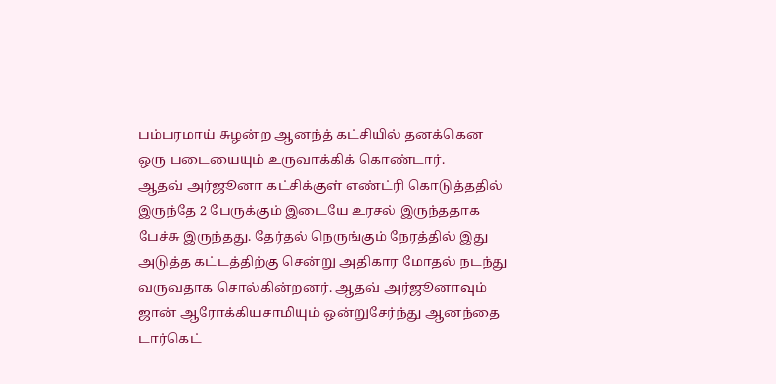பம்பரமாய் சுழன்ற ஆனந்த் கட்சியில் தனக்கென ஒரு படையையும் உருவாக்கிக் கொண்டார்.
ஆதவ் அர்ஜூனா கட்சிக்குள் எண்ட்ரி கொடுத்ததில் இருந்தே 2 பேருக்கும் இடையே உரசல் இருந்ததாக பேச்சு இருந்தது. தேர்தல் நெருங்கும் நேரத்தில் இது அடுத்த கட்டத்திற்கு சென்று அதிகார மோதல் நடந்து வருவதாக சொல்கின்றனர். ஆதவ் அர்ஜூனாவும் ஜான் ஆரோக்கியசாமியும் ஒன்றுசேர்ந்து ஆனந்தை டார்கெட்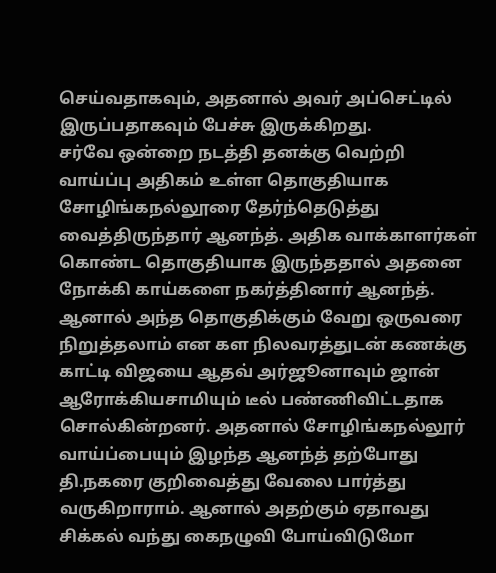செய்வதாகவும், அதனால் அவர் அப்செட்டில் இருப்பதாகவும் பேச்சு இருக்கிறது.
சர்வே ஒன்றை நடத்தி தனக்கு வெற்றி வாய்ப்பு அதிகம் உள்ள தொகுதியாக சோழிங்கநல்லூரை தேர்ந்தெடுத்து வைத்திருந்தார் ஆனந்த். அதிக வாக்காளர்கள் கொண்ட தொகுதியாக இருந்ததால் அதனை நோக்கி காய்களை நகர்த்தினார் ஆனந்த். ஆனால் அந்த தொகுதிக்கும் வேறு ஒருவரை நிறுத்தலாம் என கள நிலவரத்துடன் கணக்கு காட்டி விஜயை ஆதவ் அர்ஜூனாவும் ஜான் ஆரோக்கியசாமியும் டீல் பண்ணிவிட்டதாக சொல்கின்றனர். அதனால் சோழிங்கநல்லூர் வாய்ப்பையும் இழந்த ஆனந்த் தற்போது தி.நகரை குறிவைத்து வேலை பார்த்து வருகிறாராம். ஆனால் அதற்கும் ஏதாவது சிக்கல் வந்து கைநழுவி போய்விடுமோ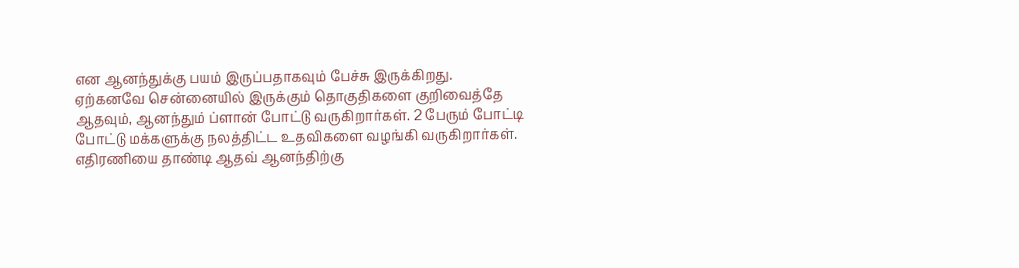என ஆனந்துக்கு பயம் இருப்பதாகவும் பேச்சு இருக்கிறது.
ஏற்கனவே சென்னையில் இருக்கும் தொகுதிகளை குறிவைத்தே ஆதவும், ஆனந்தும் ப்ளான் போட்டு வருகிறார்கள். 2 பேரும் போட்டி போட்டு மக்களுக்கு நலத்திட்ட உதவிகளை வழங்கி வருகிறார்கள். எதிரணியை தாண்டி ஆதவ் ஆனந்திற்கு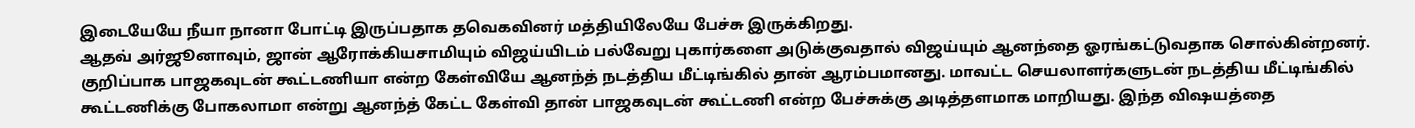இடையேயே நீயா நானா போட்டி இருப்பதாக தவெகவினர் மத்தியிலேயே பேச்சு இருக்கிறது.
ஆதவ் அர்ஜூனாவும், ஜான் ஆரோக்கியசாமியும் விஜய்யிடம் பல்வேறு புகார்களை அடுக்குவதால் விஜய்யும் ஆனந்தை ஓரங்கட்டுவதாக சொல்கின்றனர். குறிப்பாக பாஜகவுடன் கூட்டணியா என்ற கேள்வியே ஆனந்த் நடத்திய மீட்டிங்கில் தான் ஆரம்பமானது. மாவட்ட செயலாளர்களுடன் நடத்திய மீட்டிங்கில் கூட்டணிக்கு போகலாமா என்று ஆனந்த் கேட்ட கேள்வி தான் பாஜகவுடன் கூட்டணி என்ற பேச்சுக்கு அடித்தளமாக மாறியது. இந்த விஷயத்தை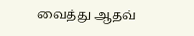வைத்து ஆதவ்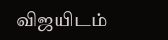விஜயிடம்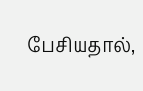பேசியதால்,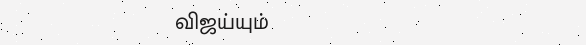விஜய்யும்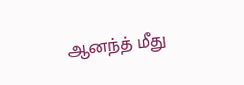ஆனந்த் மீது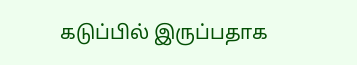கடுப்பில் இருப்பதாக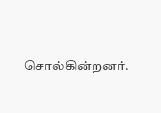சொல்கின்றனர்.